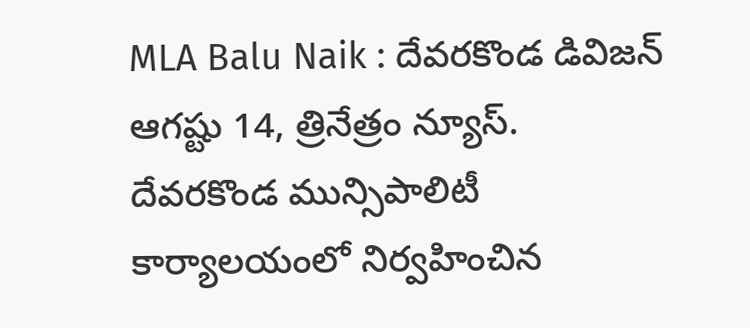MLA Balu Naik : దేవరకొండ డివిజన్ ఆగష్టు 14, త్రినేత్రం న్యూస్. దేవరకొండ మున్సిపాలిటీ కార్యాలయంలో నిర్వహించిన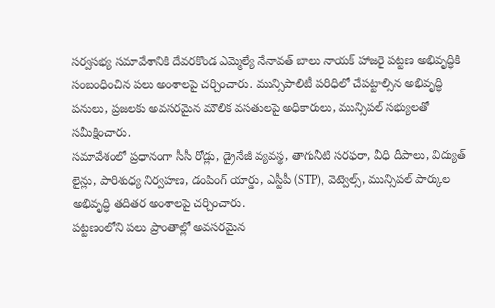సర్వసభ్య సమావేశానికి దేవరకొండ ఎమ్మెల్యే నేనావత్ బాలు నాయక్ హాజరై పట్టణ అభివృద్ధికి సంబంధించిన పలు అంశాలపై చర్చించారు. మున్సిపాలిటీ పరిధిలో చేపట్టాల్సిన అభివృద్ధి పనులు, ప్రజలకు అవసరమైన మౌలిక వసతులపై అధికారులు, మున్సిపల్ సభ్యులతో సమీక్షించారు.
సమావేశంలో ప్రధానంగా సీసీ రోడ్లు, డ్రైనేజీ వ్యవస్థ, తాగునీటి సరఫరా, వీధి దీపాలు, విద్యుత్ లైన్లు, పారిశుధ్య నిర్వహణ, డంపింగ్ యార్డు, ఎస్టీపీ (STP), వెట్వెల్స్, మున్సిపల్ పార్కుల అభివృద్ధి తదితర అంశాలపై చర్చించారు.
పట్టణంలోని పలు ప్రాంతాల్లో అవసరమైన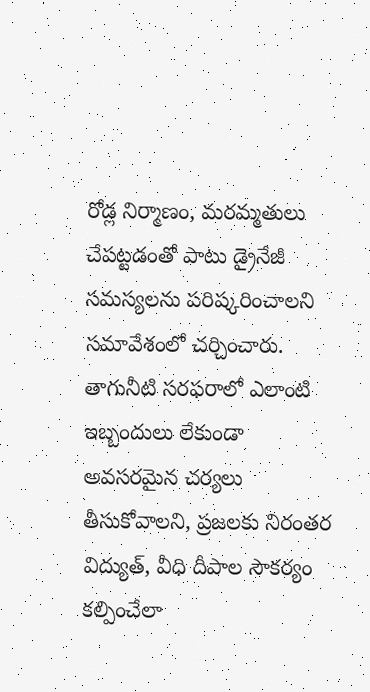రోడ్ల నిర్మాణం, మరమ్మతులు చేపట్టడంతో పాటు డ్రైనేజీ సమస్యలను పరిష్కరించాలని సమావేశంలో చర్చించారు. తాగునీటి సరఫరాలో ఎలాంటి ఇబ్బందులు లేకుండా అవసరమైన చర్యలు తీసుకోవాలని, ప్రజలకు నిరంతర విద్యుత్, వీధి దీపాల సౌకర్యం కల్పించేలా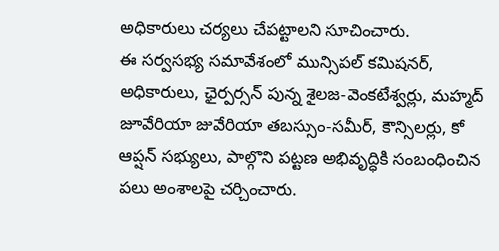అధికారులు చర్యలు చేపట్టాలని సూచించారు.
ఈ సర్వసభ్య సమావేశంలో మున్సిపల్ కమిషనర్, అధికారులు, ఛైర్పర్సన్ పున్న శైలజ-వెంకటేశ్వర్లు, మహ్మద్ జూవేరియా జువేరియా తబస్సుం-సమీర్, కౌన్సిలర్లు, కో ఆప్షన్ సభ్యులు, పాల్గొని పట్టణ అభివృద్ధికి సంబంధించిన పలు అంశాలపై చర్చించారు.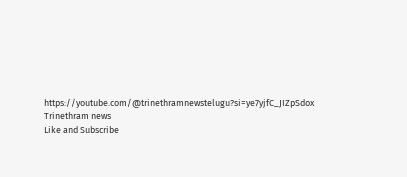https://youtube.com/@trinethramnewstelugu?si=ye7yjfC_JIZpSdox
Trinethram news
Like and Subscribe